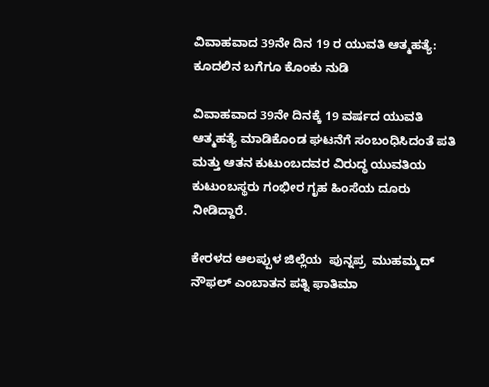ವಿವಾಹವಾದ 39ನೇ ದಿನ 19 ರ ಯುವತಿ ಆತ್ಮಹತ್ಯೆ: ಕೂದಲಿನ ಬಗೆಗೂ ಕೊಂಕು ನುಡಿ

ವಿವಾಹವಾದ 39ನೇ ದಿನಕ್ಕೆ 19 ವರ್ಷದ ಯುವತಿ ಆತ್ಮಹತ್ಯೆ ಮಾಡಿಕೊಂಡ ಘಟನೆಗೆ ಸಂಬಂಧಿಸಿದಂತೆ ಪತಿ ಮತ್ತು ಆತನ ಕುಟುಂಬದವರ ವಿರುದ್ಧ ಯುವತಿಯ ಕುಟುಂಬಸ್ಥರು ಗಂಭೀರ ಗೃಹ ಹಿಂಸೆಯ ದೂರು ನೀಡಿದ್ದಾರೆ.

ಕೇರಳದ ಆಲಪ್ಪುಳ ಜಿಲ್ಲೆಯ  ಪುನ್ನಪ್ರ  ಮುಹಮ್ಮದ್ ನೌಫಲ್ ಎಂಬಾತನ ಪತ್ನಿ ಫಾತಿಮಾ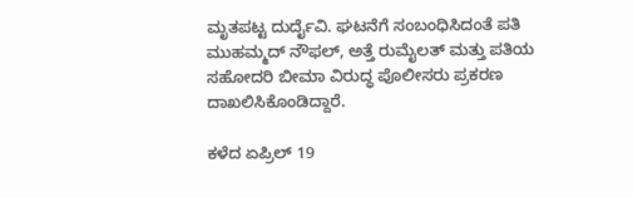ಮೃತಪಟ್ಟ ದುರ್ದೈವಿ. ಘಟನೆಗೆ ಸಂಬಂಧಿಸಿದಂತೆ ಪತಿ ಮುಹಮ್ಮದ್ ನೌಫಲ್, ಅತ್ತೆ ರುಮೈಲತ್ ಮತ್ತು ಪತಿಯ ಸಹೋದರಿ ಬೀಮಾ ವಿರುದ್ಧ ಪೊಲೀಸರು ಪ್ರಕರಣ ದಾಖಲಿಸಿಕೊಂಡಿದ್ದಾರೆ.

ಕಳೆದ ಏಪ್ರಿಲ್ 19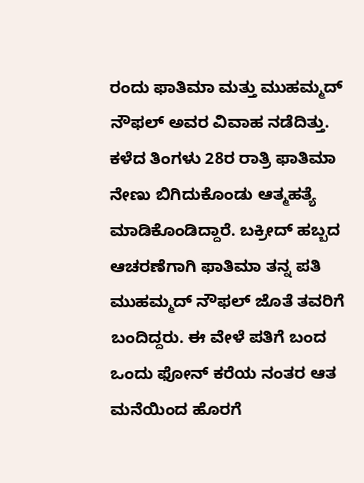ರಂದು ಫಾತಿಮಾ ಮತ್ತು ಮುಹಮ್ಮದ್ ನೌಫಲ್ ಅವರ ವಿವಾಹ ನಡೆದಿತ್ತು. ಕಳೆದ ತಿಂಗಳು 28ರ ರಾತ್ರಿ ಫಾತಿಮಾ ನೇಣು ಬಿಗಿದುಕೊಂಡು ಆತ್ಮಹತ್ಯೆ ಮಾಡಿಕೊಂಡಿದ್ದಾರೆ. ಬಕ್ರೀದ್ ಹಬ್ಬದ ಆಚರಣೆಗಾಗಿ ಫಾತಿಮಾ ತನ್ನ ಪತಿ ಮುಹಮ್ಮದ್ ನೌಫಲ್ ಜೊತೆ ತವರಿಗೆ ಬಂದಿದ್ದರು. ಈ ವೇಳೆ ಪತಿಗೆ ಬಂದ ಒಂದು ಫೋನ್ ಕರೆಯ ನಂತರ ಆತ ಮನೆಯಿಂದ ಹೊರಗೆ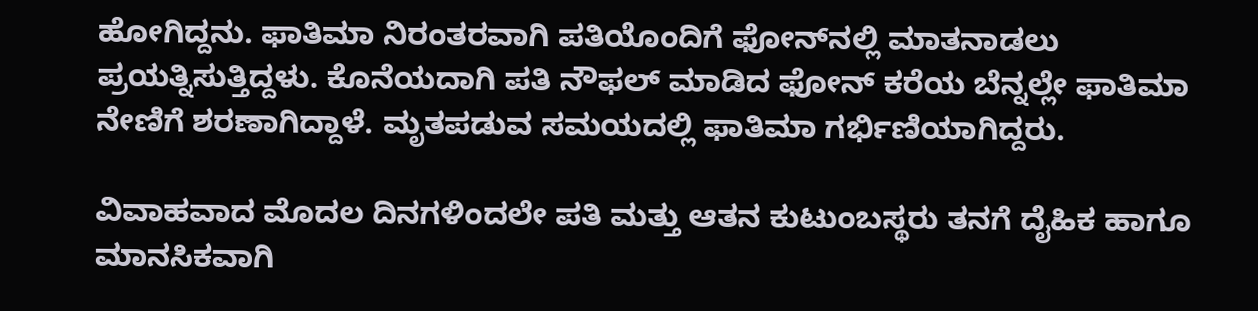ಹೋಗಿದ್ದನು. ಫಾತಿಮಾ ನಿರಂತರವಾಗಿ ಪತಿಯೊಂದಿಗೆ ಫೋನ್‌ನಲ್ಲಿ ಮಾತನಾಡಲು ಪ್ರಯತ್ನಿಸುತ್ತಿದ್ದಳು. ಕೊನೆಯದಾಗಿ ಪತಿ ನೌಫಲ್ ಮಾಡಿದ ಫೋನ್ ಕರೆಯ ಬೆನ್ನಲ್ಲೇ ಫಾತಿಮಾ ನೇಣಿಗೆ ಶರಣಾಗಿದ್ದಾಳೆ. ಮೃತಪಡುವ ಸಮಯದಲ್ಲಿ ಫಾತಿಮಾ ಗರ್ಭಿಣಿಯಾಗಿದ್ದರು.

ವಿವಾಹವಾದ ಮೊದಲ ದಿನಗಳಿಂದಲೇ ಪತಿ ಮತ್ತು ಆತನ ಕುಟುಂಬಸ್ಥರು ತನಗೆ ದೈಹಿಕ ಹಾಗೂ ಮಾನಸಿಕವಾಗಿ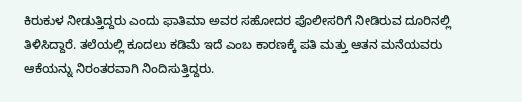ಕಿರುಕುಳ ನೀಡುತ್ತಿದ್ದರು ಎಂದು ಫಾತಿಮಾ ಅವರ ಸಹೋದರ ಪೊಲೀಸರಿಗೆ ನೀಡಿರುವ ದೂರಿನಲ್ಲಿ ತಿಳಿಸಿದ್ದಾರೆ. ತಲೆಯಲ್ಲಿ ಕೂದಲು ಕಡಿಮೆ ಇದೆ ಎಂಬ ಕಾರಣಕ್ಕೆ ಪತಿ ಮತ್ತು ಆತನ ಮನೆಯವರು ಆಕೆಯನ್ನು ನಿರಂತರವಾಗಿ ನಿಂದಿಸುತ್ತಿದ್ದರು.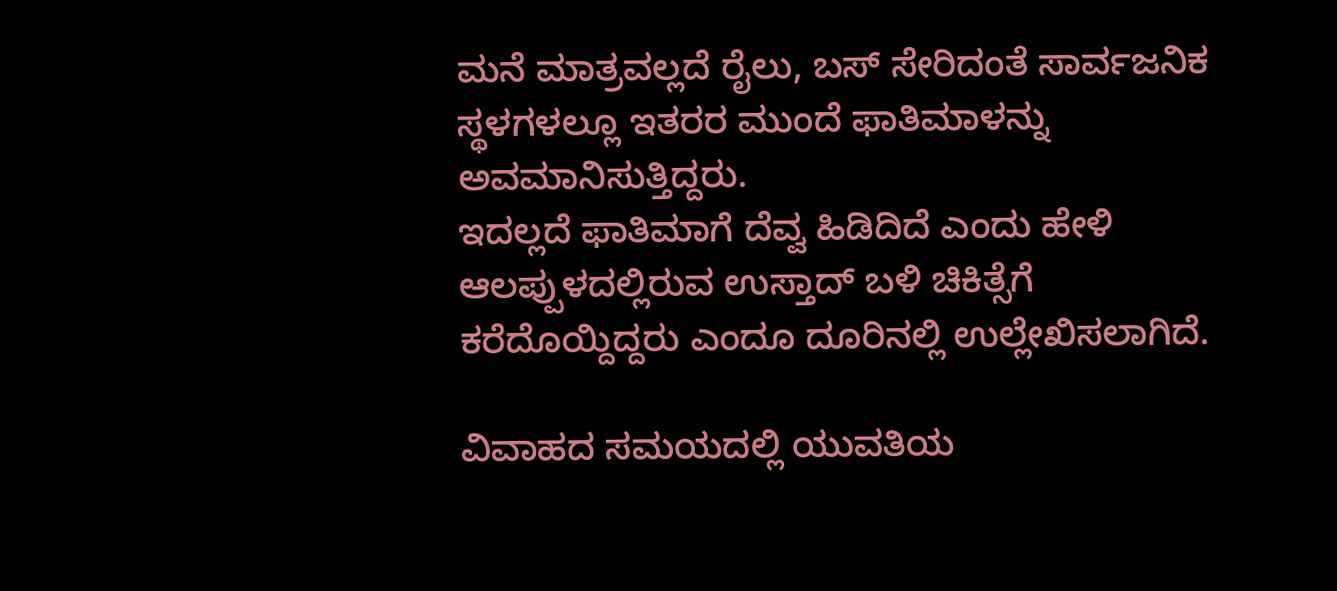ಮನೆ ಮಾತ್ರವಲ್ಲದೆ ರೈಲು, ಬಸ್ ಸೇರಿದಂತೆ ಸಾರ್ವಜನಿಕ ಸ್ಥಳಗಳಲ್ಲೂ ಇತರರ ಮುಂದೆ ಫಾತಿಮಾಳನ್ನು ಅವಮಾನಿಸುತ್ತಿದ್ದರು.
ಇದಲ್ಲದೆ ಫಾತಿಮಾಗೆ ದೆವ್ವ ಹಿಡಿದಿದೆ ಎಂದು ಹೇಳಿ ಆಲಪ್ಪುಳದಲ್ಲಿರುವ ಉಸ್ತಾದ್ ಬಳಿ ಚಿಕಿತ್ಸೆಗೆ ಕರೆದೊಯ್ದಿದ್ದರು ಎಂದೂ ದೂರಿನಲ್ಲಿ ಉಲ್ಲೇಖಿಸಲಾಗಿದೆ.

ವಿವಾಹದ ಸಮಯದಲ್ಲಿ ಯುವತಿಯ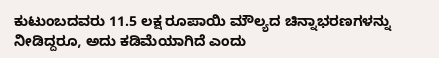ಕುಟುಂಬದವರು 11.5 ಲಕ್ಷ ರೂಪಾಯಿ ಮೌಲ್ಯದ ಚಿನ್ನಾಭರಣಗಳನ್ನು ನೀಡಿದ್ದರೂ, ಅದು ಕಡಿಮೆಯಾಗಿದೆ ಎಂದು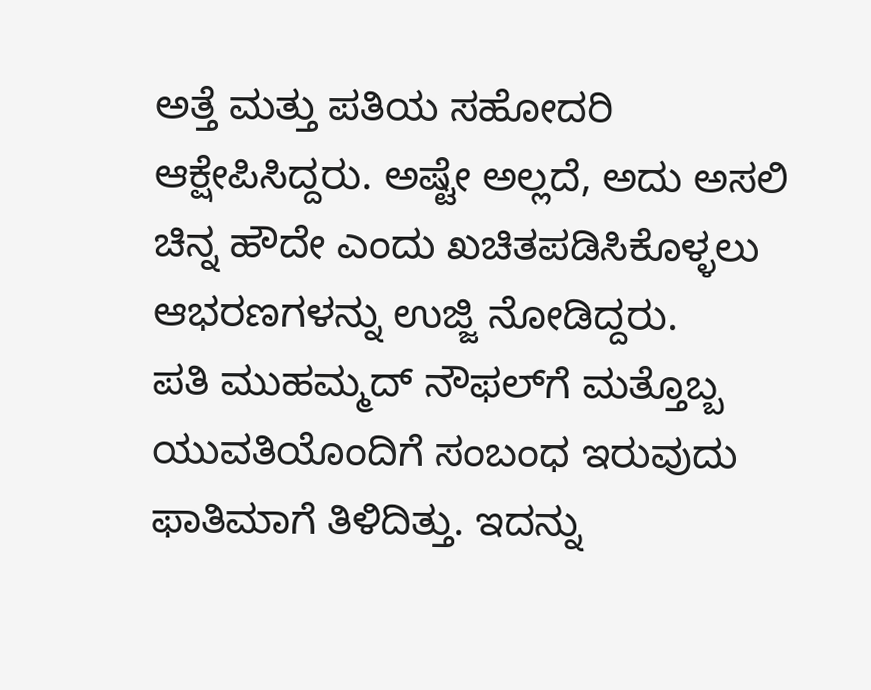ಅತ್ತೆ ಮತ್ತು ಪತಿಯ ಸಹೋದರಿ ಆಕ್ಷೇಪಿಸಿದ್ದರು. ಅಷ್ಟೇ ಅಲ್ಲದೆ, ಅದು ಅಸಲಿ ಚಿನ್ನ ಹೌದೇ ಎಂದು ಖಚಿತಪಡಿಸಿಕೊಳ್ಳಲು ಆಭರಣಗಳನ್ನು ಉಜ್ಜಿ ನೋಡಿದ್ದರು.
ಪತಿ ಮುಹಮ್ಮದ್ ನೌಫಲ್‌ಗೆ ಮತ್ತೊಬ್ಬ ಯುವತಿಯೊಂದಿಗೆ ಸಂಬಂಧ ಇರುವುದು ಫಾತಿಮಾಗೆ ತಿಳಿದಿತ್ತು. ಇದನ್ನು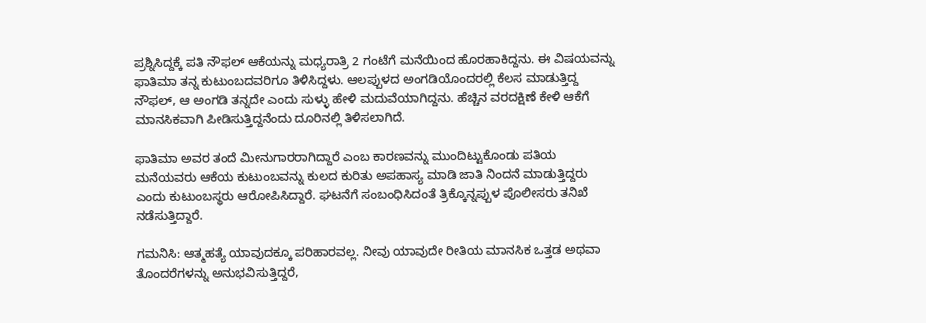ಪ್ರಶ್ನಿಸಿದ್ದಕ್ಕೆ ಪತಿ ನೌಫಲ್ ಆಕೆಯನ್ನು ಮಧ್ಯರಾತ್ರಿ 2 ಗಂಟೆಗೆ ಮನೆಯಿಂದ ಹೊರಹಾಕಿದ್ದನು. ಈ ವಿಷಯವನ್ನು ಫಾತಿಮಾ ತನ್ನ ಕುಟುಂಬದವರಿಗೂ ತಿಳಿಸಿದ್ದಳು. ಆಲಪ್ಪುಳದ ಅಂಗಡಿಯೊಂದರಲ್ಲಿ ಕೆಲಸ ಮಾಡುತ್ತಿದ್ದ ನೌಫಲ್, ಆ ಅಂಗಡಿ ತನ್ನದೇ ಎಂದು ಸುಳ್ಳು ಹೇಳಿ ಮದುವೆಯಾಗಿದ್ದನು. ಹೆಚ್ಚಿನ ವರದಕ್ಷಿಣೆ ಕೇಳಿ ಆಕೆಗೆ ಮಾನಸಿಕವಾಗಿ ಪೀಡಿಸುತ್ತಿದ್ದನೆಂದು ದೂರಿನಲ್ಲಿ ತಿಳಿಸಲಾಗಿದೆ.

ಫಾತಿಮಾ ಅವರ ತಂದೆ ಮೀನುಗಾರರಾಗಿದ್ದಾರೆ ಎಂಬ ಕಾರಣವನ್ನು ಮುಂದಿಟ್ಟುಕೊಂಡು ಪತಿಯ ಮನೆಯವರು ಆಕೆಯ ಕುಟುಂಬವನ್ನು ಕುಲದ ಕುರಿತು ಅಪಹಾಸ್ಯ ಮಾಡಿ ಜಾತಿ ನಿಂದನೆ ಮಾಡುತ್ತಿದ್ದರು ಎಂದು ಕುಟುಂಬಸ್ಥರು ಆರೋಪಿಸಿದ್ದಾರೆ. ಘಟನೆಗೆ ಸಂಬಂಧಿಸಿದಂತೆ ತ್ರಿಕ್ಕೊನ್ನಪ್ಪುಳ ಪೊಲೀಸರು ತನಿಖೆ ನಡೆಸುತ್ತಿದ್ದಾರೆ.

ಗಮನಿಸಿ: ಆತ್ಮಹತ್ಯೆ ಯಾವುದಕ್ಕೂ ಪರಿಹಾರವಲ್ಲ. ನೀವು ಯಾವುದೇ ರೀತಿಯ ಮಾನಸಿಕ ಒತ್ತಡ ಅಥವಾ ತೊಂದರೆಗಳನ್ನು ಅನುಭವಿಸುತ್ತಿದ್ದರೆ,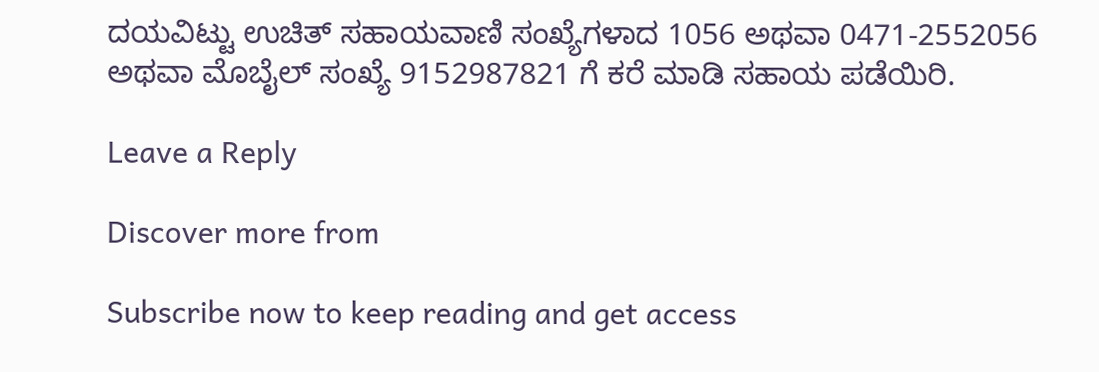ದಯವಿಟ್ಟು ಉಚಿತ್ ಸಹಾಯವಾಣಿ ಸಂಖ್ಯೆಗಳಾದ 1056 ಅಥವಾ 0471-2552056 ಅಥವಾ ಮೊಬೈಲ್ ಸಂಖ್ಯೆ 9152987821 ಗೆ ಕರೆ ಮಾಡಿ ಸಹಾಯ ಪಡೆಯಿರಿ.

Leave a Reply

Discover more from

Subscribe now to keep reading and get access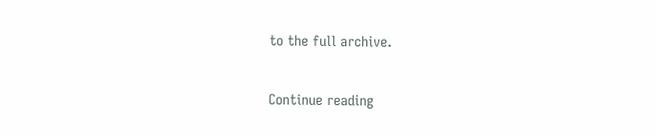to the full archive.

Continue reading